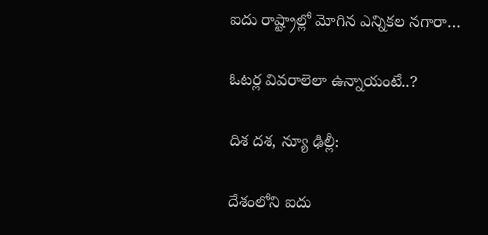ఐదు రాష్ట్రాల్లో మోగిన ఎన్నికల నగారా…

ఓటర్ల వివరాలెలా ఉన్నాయంటే..?

దిశ దశ, న్యూ ఢిల్లీ:

దేశంలోని ఐదు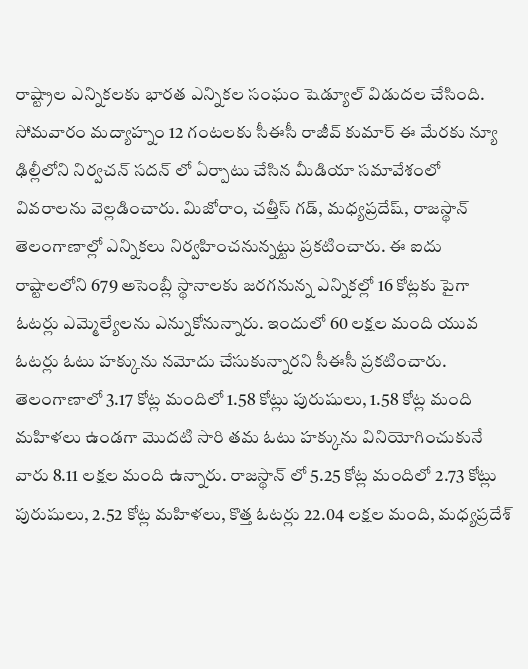రాష్ట్రాల ఎన్నికలకు భారత ఎన్నికల సంఘం షెడ్యూల్ విడుదల చేసింది. సోమవారం మద్యాహ్నం 12 గంటలకు సీఈసీ రాజీవ్ కుమార్ ఈ మేరకు న్యూ ఢిల్లీలోని నిర్వచన్ సదన్ లో ఏర్పాటు చేసిన మీడియా సమావేశంలో వివరాలను వెల్లడించారు. మిజోరాం, చత్తీస్ గడ్, మధ్యప్రదేష్, రాజస్థాన్ తెలంగాణాల్లో ఎన్నికలు నిర్వహించనున్నట్టు ప్రకటించారు. ఈ ఐదు రాష్టాలలోని 679 అసెంబ్లీ స్థానాలకు జరగనున్న ఎన్నికల్లో 16 కోట్లకు పైగా ఓటర్లు ఎమ్మెల్యేలను ఎన్నుకోనున్నారు. ఇందులో 60 లక్షల మంది యువ ఓటర్లు ఓటు హక్కును నమోదు చేసుకున్నారని సీఈసీ ప్రకటించారు. తెలంగాణాలో 3.17 కోట్ల మందిలో 1.58 కోట్లు పురుషులు, 1.58 కోట్ల మంది మహిళలు ఉండగా మొదటి సారి తమ ఓటు హక్కును వినియోగించుకునే వారు 8.11 లక్షల మంది ఉన్నారు. రాజస్థాన్ లో 5.25 కోట్ల మందిలో 2.73 కోట్లు పురుషులు, 2.52 కోట్ల మహిళలు, కొత్త ఓటర్లు 22.04 లక్షల మంది, మధ్యప్రదేశ్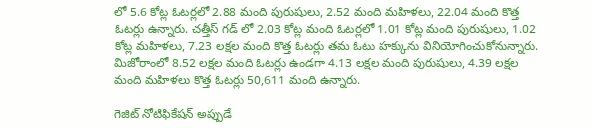లో 5.6 కోట్ల ఓటర్లలో 2.88 మంది పురుషులు, 2.52 మంది మహిళలు, 22.04 మంది కొత్త ఓటర్లు ఉన్నారు. చత్తీస్ గడ్ లో 2.03 కోట్ల మంది ఓటర్లలో 1.01 కోట్ల మంది పురుషులు, 1.02 కోట్ల మహిళలు, 7.23 లక్షల మంది కొత్త ఓటర్లు తమ ఓటు హక్కును వినియోగించుకోనున్నారు. మిజోరాంలో 8.52 లక్షల మంది ఓటర్లు ఉండగా 4.13 లక్షల మంది పురుషులు, 4.39 లక్షల మంది మహిళలు కొత్త ఓటర్లు 50,611 మంది ఉన్నారు.

గెజిట్ నోటిఫికేషన్ అప్పుడే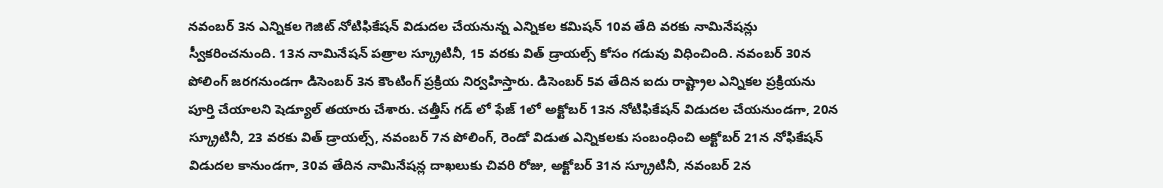నవంబర్ 3న ఎన్నికల గెజిట్ నోటిఫికేషన్ విడుదల చేయనున్న ఎన్నికల కమిషన్ 10వ తేది వరకు నామినేషన్లు స్వీకరించనుంది. 13న నామినేషన్ పత్రాల స్క్రూటినీ, 15 వరకు విత్ డ్రాయల్స్ కోసం గడువు విధించింది. నవంబర్ 30న పోలింగ్ జరగనుండగా డిసెంబర్ 3న కౌంటింగ్ ప్రక్రియ నిర్వహిస్తారు. డిసెంబర్ 5వ తేదిన ఐదు రాష్ట్రాల ఎన్నికల ప్రక్రియను పూర్తి చేయాలని షెడ్యూల్ తయారు చేశారు. చత్తీస్ గడ్ లో ఫేజ్ 1లో అక్టోబర్ 13న నోటిఫికేషన్ విడుదల చేయనుండగా, 20న స్క్రూటినీ, 23 వరకు విత్ డ్రాయల్స్, నవంబర్ 7న పోలింగ్, రెండో విడుత ఎన్నికలకు సంబంధించి అక్టోబర్ 21న నోఫికేషన్ విడుదల కానుండగా, 30వ తేదిన నామినేషన్ల దాఖలుకు చివరి రోజు, అక్టోబర్ 31న స్క్రూటినీ, నవంబర్ 2న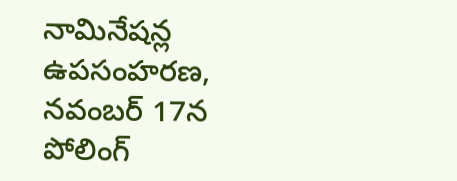నామినేషన్ల ఉపసంహరణ, నవంబర్ 17న పోలింగ్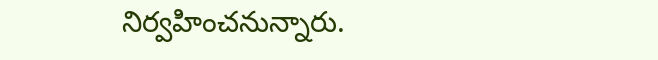నిర్వహించనున్నారు.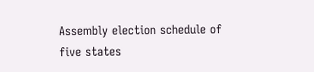Assembly election schedule of five states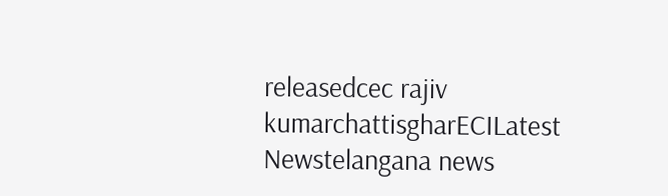releasedcec rajiv kumarchattisgharECILatest Newstelangana news